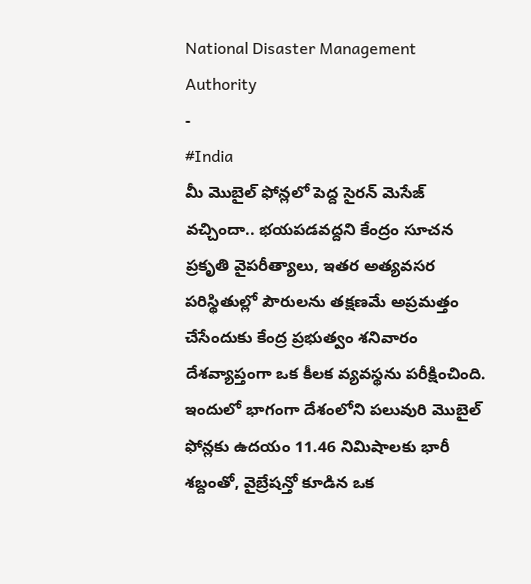National Disaster Management Authority
-
#India
మీ మొబైల్ ఫోన్లలో పెద్ద సైరన్ మెసేజ్ వచ్చిందా.. భయపడవద్దని కేంద్రం సూచన
ప్రకృతి వైపరీత్యాలు, ఇతర అత్యవసర పరిస్థితుల్లో పౌరులను తక్షణమే అప్రమత్తం చేసేందుకు కేంద్ర ప్రభుత్వం శనివారం దేశవ్యాప్తంగా ఒక కీలక వ్యవస్థను పరీక్షించింది. ఇందులో భాగంగా దేశంలోని పలువురి మొబైల్ ఫోన్లకు ఉదయం 11.46 నిమిషాలకు భారీ శబ్దంతో, వైబ్రేషన్తో కూడిన ఒక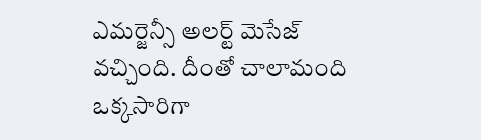ఎమర్జెన్సీ అలర్ట్ మెసేజ్ వచ్చింది. దీంతో చాలామంది ఒక్కసారిగా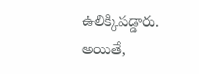ఉలిక్కిపడ్డారు. అయితే,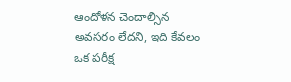ఆందోళన చెందాల్సిన అవసరం లేదని, ఇది కేవలం ఒక పరీక్ష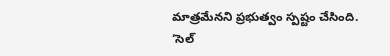మాత్రమేనని ప్రభుత్వం స్పష్టం చేసింది. ‘సెల్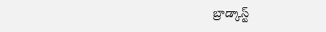బ్రాడ్కాస్ట్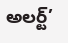అలర్ట్’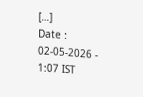[…]
Date : 02-05-2026 - 1:07 IST